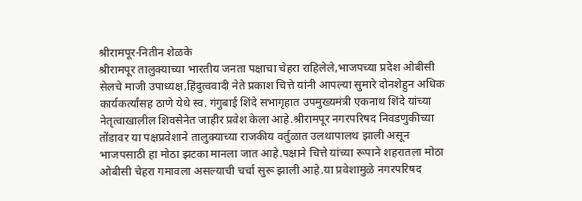श्रीरामपूर-नितीन शेळके
श्रीरामपूर तालुक्याच्या भारतीय जनता पक्षाचा चेहरा राहिलेले,भाजपच्या प्रदेश ओबीसी सेलचे माजी उपाध्यक्ष,हिंदुत्ववादी नेते प्रकाश चित्ते यांनी आपल्या सुमारे दोनशेहुन अधिक कार्यकर्त्यांसह ठाणे येथे स्व. गंगुबाई शिंदे सभागृहात उपमुख्यमंत्री एकनाथ शिंदे यांच्या नेतृत्वाखालील शिवसेनेत जाहीर प्रवेश केला आहे.श्रीरामपूर नगरपरिषद निवडणुकीच्या तोंडावर या पक्षप्रवेशाने तालुक्याच्या राजकीय वर्तुळात उलथापालथ झाली असून भाजपसाठी हा मोठा झटका मानला जात आहे.पक्षाने चित्ते यांच्या रूपाने शहरातला मोठा ओबीसी चेहरा गमावला असल्याची चर्चा सुरू झाली आहे.या प्रवेशामुळे नगरपरिषद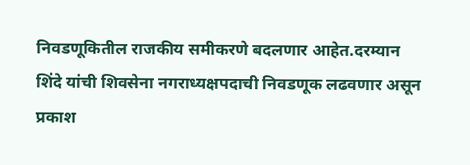निवडणूकितील राजकीय समीकरणे बदलणार आहेत.दरम्यान शिंदे यांची शिवसेना नगराध्यक्षपदाची निवडणूक लढवणार असून प्रकाश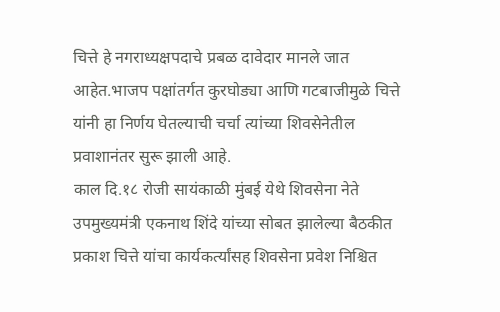चित्ते हे नगराध्यक्षपदाचे प्रबळ दावेदार मानले जात आहेत.भाजप पक्षांतर्गत कुरघोड्या आणि गटबाजीमुळे चित्ते यांनी हा निर्णय घेतल्याची चर्चा त्यांच्या शिवसेनेतील प्रवाशानंतर सुरू झाली आहे.
काल दि.१८ रोजी सायंकाळी मुंबई येथे शिवसेना नेते उपमुख्यमंत्री एकनाथ शिंदे यांच्या सोबत झालेल्या बैठकीत प्रकाश चित्ते यांचा कार्यकर्त्यांसह शिवसेना प्रवेश निश्चित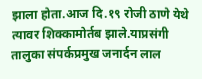झाला होता.आज दि.१९ रोजी ठाणे येथे त्यावर शिक्कामोर्तब झाले.याप्रसंगी तालुका संपर्कप्रमुख जनार्दन लाल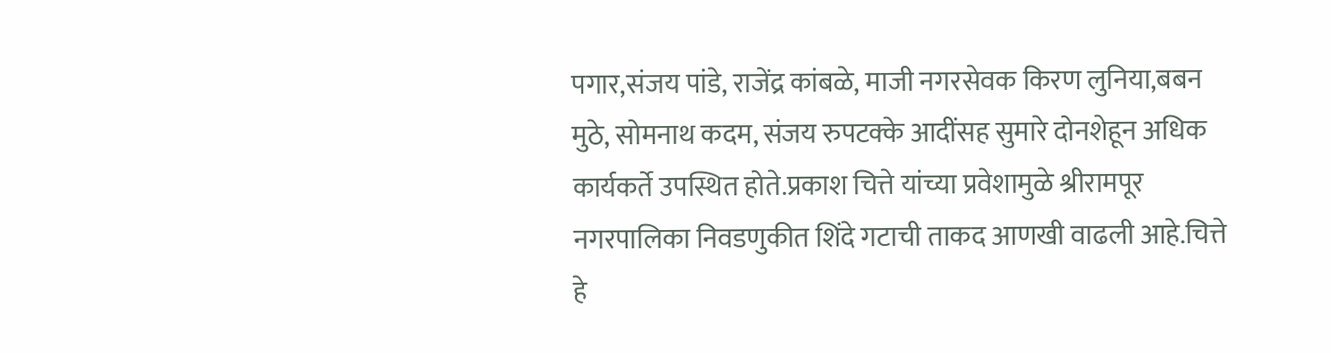पगार,संजय पांडे, राजेंद्र कांबळे, माजी नगरसेवक किरण लुनिया,बबन मुठे, सोमनाथ कदम, संजय रुपटक्के आदींसह सुमारे दोनशेहून अधिक कार्यकर्ते उपस्थित होते.प्रकाश चित्ते यांच्या प्रवेशामुळे श्रीरामपूर नगरपालिका निवडणुकीत शिंदे गटाची ताकद आणखी वाढली आहे.चित्ते हे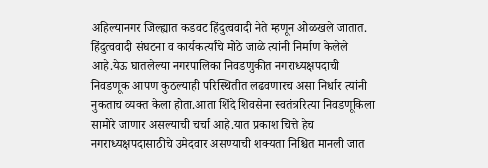अहिल्यानगर जिल्ह्यात कडवट हिंदुत्ववादी नेते म्हणून ओळखले जातात. हिंदुत्ववादी संघटना व कार्यकर्त्यांचे मोठे जाळे त्यांनी निर्माण केलेले आहे.येऊ घातलेल्या नगरपालिका निवडणुकीत नगराध्यक्षपदाची निवडणूक आपण कुठल्याही परिस्थितीत लढवणारच असा निर्धार त्यांनी नुकताच व्यक्त केला होता.आता शिंदे शिवसेना स्वतंत्ररित्या निवडणूकिला सामोरे जाणार असल्याची चर्चा आहे.यात प्रकाश चित्ते हेच नगराध्यक्षपदासाठीचे उमेदवार असण्याची शक्यता निश्चित मानली जात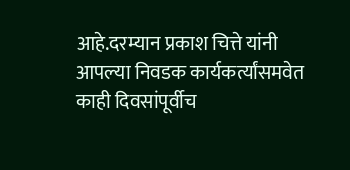आहे.दरम्यान प्रकाश चित्ते यांनी आपल्या निवडक कार्यकर्त्यांसमवेत काही दिवसांपूर्वीच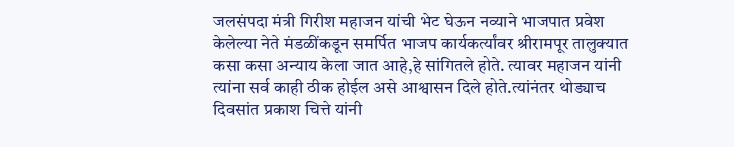जलसंपदा मंत्री गिरीश महाजन यांची भेट घेऊन नव्याने भाजपात प्रवेश केलेल्या नेते मंडळींकडून समर्पित भाजप कार्यकर्त्यांवर श्रीरामपूर तालुक्यात कसा कसा अन्याय केला जात आहे,हे सांगितले होते. त्यावर महाजन यांनी त्यांना सर्व काही ठीक होईल असे आश्वासन दिले होते.त्यांनंतर थोड्याच दिवसांत प्रकाश चित्ते यांनी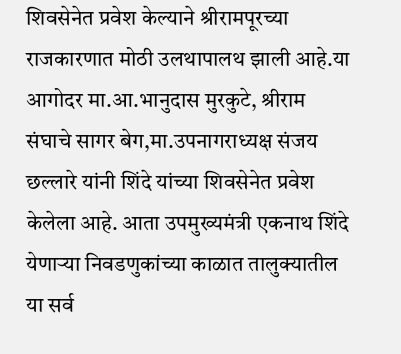शिवसेनेत प्रवेश केल्याने श्रीरामपूरच्या राजकारणात मोठी उलथापालथ झाली आहे.या आगोदर मा.आ.भानुदास मुरकुटे, श्रीराम संघाचे सागर बेग,मा.उपनागराध्यक्ष संजय छल्लारे यांनी शिंदे यांच्या शिवसेनेत प्रवेश केलेला आहे. आता उपमुख्यमंत्री एकनाथ शिंदे येणाऱ्या निवडणुकांच्या काळात तालुक्यातील या सर्व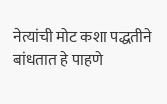नेत्यांची मोट कशा पद्धतीने बांधतात हे पाहणे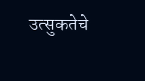उत्सुकतेचे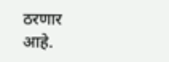ठरणार आहे.